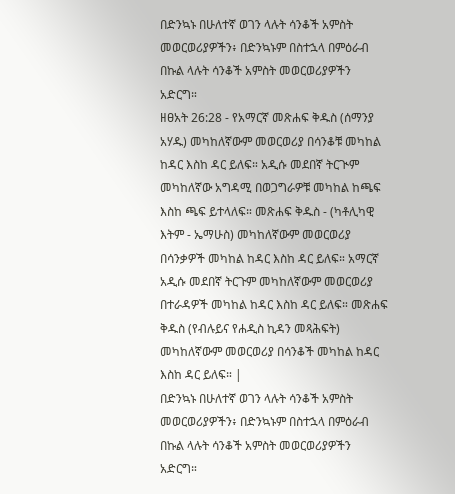በድንኳኑ በሁለተኛ ወገን ላሉት ሳንቆች አምስት መወርወሪያዎችን፥ በድንኳኑም በስተኋላ በምዕራብ በኩል ላሉት ሳንቆች አምስት መወርወሪያዎችን አድርግ።
ዘፀአት 26:28 - የአማርኛ መጽሐፍ ቅዱስ (ሰማንያ አሃዱ) መካከለኛውም መወርወሪያ በሳንቆቹ መካከል ከዳር እስከ ዳር ይለፍ። አዲሱ መደበኛ ትርጒም መካከለኛው አግዳሚ በወጋግራዎቹ መካከል ከጫፍ እስከ ጫፍ ይተላለፍ። መጽሐፍ ቅዱስ - (ካቶሊካዊ እትም - ኤማሁስ) መካከለኛውም መወርወሪያ በሳንቃዎች መካከል ከዳር እስከ ዳር ይለፍ። አማርኛ አዲሱ መደበኛ ትርጉም መካከለኛውም መወርወሪያ በተራዳዎች መካከል ከዳር እስከ ዳር ይለፍ። መጽሐፍ ቅዱስ (የብሉይና የሐዲስ ኪዳን መጻሕፍት) መካከለኛውም መወርወሪያ በሳንቆች መካከል ከዳር እስከ ዳር ይለፍ። |
በድንኳኑ በሁለተኛ ወገን ላሉት ሳንቆች አምስት መወርወሪያዎችን፥ በድንኳኑም በስተኋላ በምዕራብ በኩል ላሉት ሳንቆች አምስት መወርወሪያዎችን አድርግ።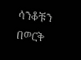ሳንቆቹን በወርቅ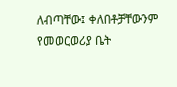ለብጣቸው፤ ቀለበቶቻቸውንም የመወርወሪያ ቤት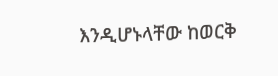እንዲሆኑላቸው ከወርቅ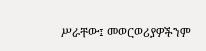ሥራቸው፤ መወርወሪያዎችንም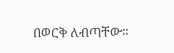በወርቅ ለብጣቸው።